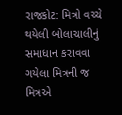રાજકોટ: મિત્રો વચ્ચે થયેલી બોલાચાલીનું સમાધાન કરાવવા ગયેલા મિત્રની જ મિત્રએ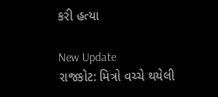કરી હત્યા

New Update
રાજકોટ: મિત્રો વચ્ચે થયેલી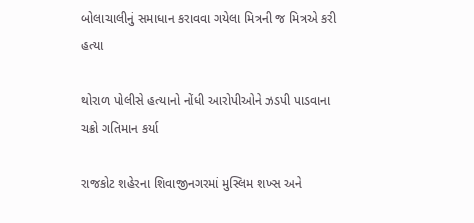બોલાચાલીનું સમાધાન કરાવવા ગયેલા મિત્રની જ મિત્રએ કરી હત્યા

થોરાળ પોલીસે હત્યાનો નોંધી આરોપીઓને ઝડપી પાડવાના ચક્રો ગતિમાન કર્યા

રાજકોટ શહેરના શિવાજીનગરમાં મુસ્લિમ શખ્સ અને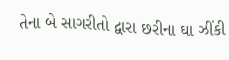તેના બે સાગરીતો દ્વારા છરીના ઘા ઝીંકી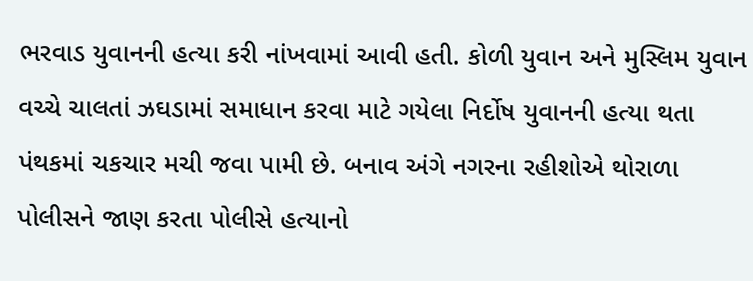ભરવાડ યુવાનની હત્યા કરી નાંખવામાં આવી હતી. કોળી યુવાન અને મુસ્લિમ યુવાન વચ્ચે ચાલતાં ઝઘડામાં સમાધાન કરવા માટે ગયેલા નિર્દોષ યુવાનની હત્યા થતા પંથકમાં ચકચાર મચી જવા પામી છે. બનાવ અંગે નગરના રહીશોએ થોરાળા પોલીસને જાણ કરતા પોલીસે હત્યાનો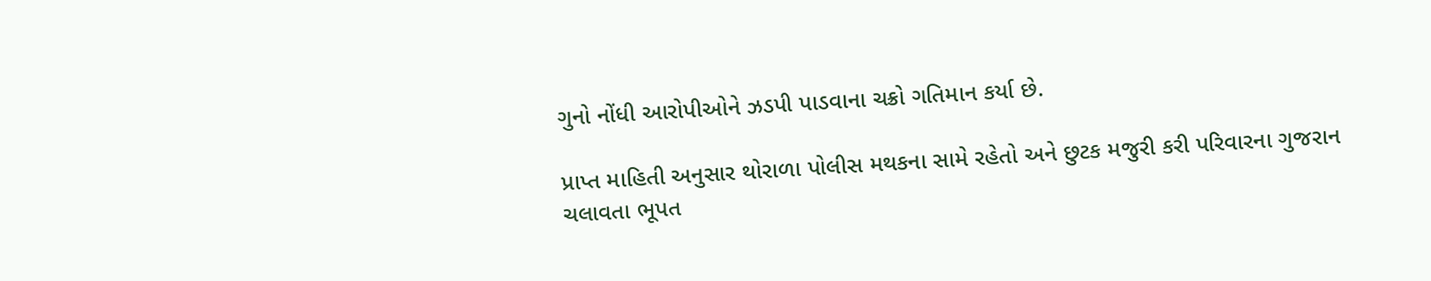ગુનો નોંધી આરોપીઓને ઝડપી પાડવાના ચક્રો ગતિમાન કર્યા છે.

પ્રાપ્ત માહિતી અનુસાર થોરાળા પોલીસ મથકના સામે રહેતો અને છુટક મજુરી કરી પરિવારના ગુજરાન ચલાવતા ભૂપત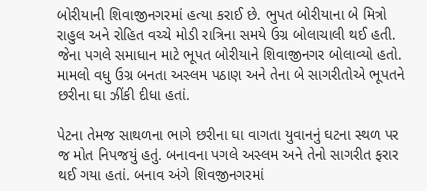બોરીયાની શિવાજીનગરમાં હત્યા કરાઈ છે. ભુપત બોરીયાના બે મિત્રો રાહુલ અને રોહિત વચ્ચે મોડી રાત્રિના સમયે ઉગ્ર બોલાચાલી થઈ હતી. જેના પગલે સમાધાન માટે ભૂપત બોરીયાને શિવાજીનગર બોલાવ્યો હતો. મામલો વધુ ઉગ્ર બનતા અસ્લમ પઠાણ અને તેના બે સાગરીતોએ ભૂપતને છરીના ઘા ઝીંકી દીધા હતાં.

પેટના તેમજ સાથળના ભાગે છરીના ઘા વાગતા યુવાનનું ઘટના સ્થળ પર જ મોત નિપજયું હતું. બનાવના પગલે અસ્લમ અને તેનો સાગરીત ફરાર થઈ ગયા હતાં. બનાવ અંગે શિવજીનગરમાં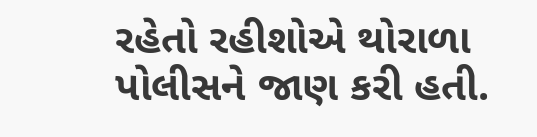રહેતો રહીશોએ થોરાળા પોલીસને જાણ કરી હતી.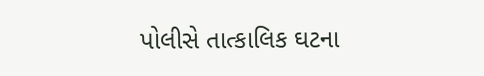પોલીસે તાત્કાલિક ઘટના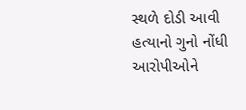સ્થળે દોડી આવી હત્યાનો ગુનો નોંધી આરોપીઓને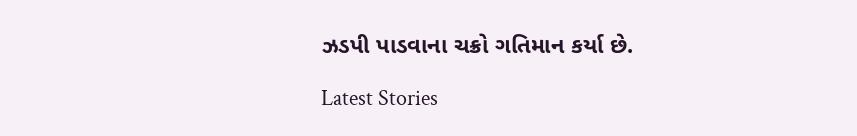ઝડપી પાડવાના ચક્રો ગતિમાન કર્યા છે.

Latest Stories